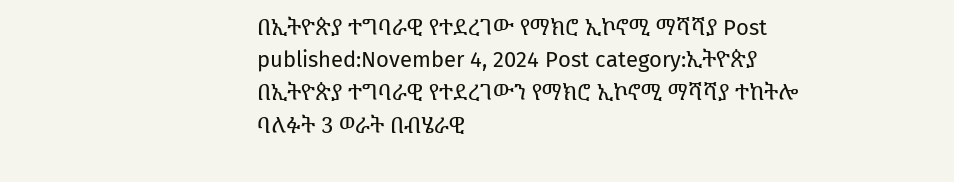በኢትዮጵያ ተግባራዊ የተደረገው የማክሮ ኢኮኖሚ ማሻሻያ Post published:November 4, 2024 Post category:ኢትዮጵያ በኢትዮጵያ ተግባራዊ የተደረገውን የማክሮ ኢኮኖሚ ማሻሻያ ተከትሎ ባለፉት 3 ወራት በብሄራዊ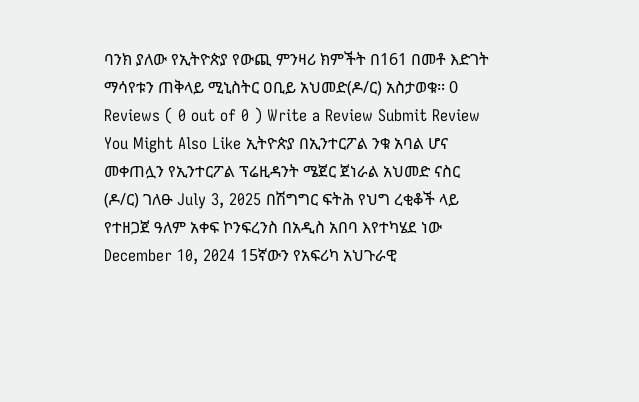ባንክ ያለው የኢትዮጵያ የውጪ ምንዛሪ ክምችት በ161 በመቶ እድገት ማሳየቱን ጠቅላይ ሚኒስትር ዐቢይ አህመድ(ዶ/ር) አስታወቁ፡፡ 0 Reviews ( 0 out of 0 ) Write a Review Submit Review You Might Also Like ኢትዮጵያ በኢንተርፖል ንቁ አባል ሆና መቀጠሏን የኢንተርፖል ፕሬዚዳንት ሜጀር ጀነራል አህመድ ናስር (ዶ/ር) ገለፁ July 3, 2025 በሽግግር ፍትሕ የህግ ረቂቆች ላይ የተዘጋጀ ዓለም አቀፍ ኮንፍረንስ በአዲስ አበባ እየተካሄደ ነው December 10, 2024 15ኛውን የአፍሪካ አህጉራዊ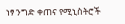ነፃ ንግድ ቀጠና የሚኒስትሮች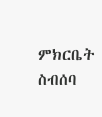ምክርቤት ስብሰባ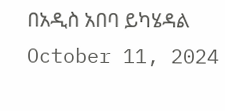በአዲስ አበባ ይካሄዳል October 11, 2024